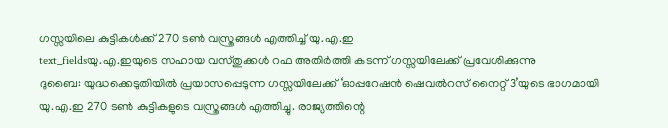ഗസ്സയിലെ കുട്ടികൾക്ക് 270 ടൺ വസ്ത്രങ്ങൾ എത്തിച്ച് യു.എ.ഇ
text_fieldsയു.എ.ഇയുടെ സഹായ വസ്തുക്കൾ റഫ അതിർത്തി കടന്ന് ഗസ്സയിലേക്ക് പ്രവേശിക്കുന്നു
ദുബൈ: യുദ്ധക്കെടുതിയിൽ പ്രയാസപ്പെടുന്ന ഗസ്സയിലേക്ക് ‘ഓപ്പറേഷൻ ഷെവൽറസ് നൈറ്റ് 3’യുടെ ഭാഗമായി യു.എ.ഇ 270 ടൺ കുട്ടികളുടെ വസ്ത്രങ്ങൾ എത്തിച്ചു. രാജ്യത്തിന്റെ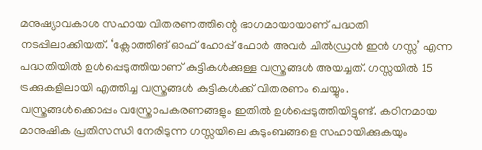മനുഷ്യാവകാശ സഹായ വിതരണത്തിന്റെ ഭാഗമായായാണ് പദ്ധതി നടപ്പിലാക്കിയത്. ‘ക്ലോത്തിങ് ഓഫ് ഹോപ്പ് ഫോർ അവർ ചിൽഡ്രൻ ഇൻ ഗസ്സ’ എന്ന പദ്ധതിയിൽ ഉൾപ്പെടുത്തിയാണ് കുട്ടികൾക്കുള്ള വസ്ത്രങ്ങൾ അയച്ചത്. ഗസ്സയിൽ 15 ട്രക്കുകളിലായി എത്തിച്ച വസ്ത്രങ്ങൾ കുട്ടികൾക്ക് വിതരണം ചെയ്യും.
വസ്ത്രങ്ങൾക്കൊപ്പം വസ്ത്രോപകരണങ്ങളും ഇതിൽ ഉൾപ്പെടുത്തിയിട്ടുണ്ട്. കഠിനമായ മാനുഷിക പ്രതിസന്ധി നേരിടുന്ന ഗസ്സയിലെ കുടുംബങ്ങളെ സഹായിക്കുകയും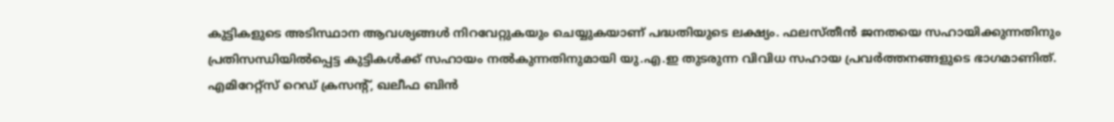കുട്ടികളുടെ അടിസ്ഥാന ആവശ്യങ്ങൾ നിറവേറ്റുകയും ചെയ്യുകയാണ് പദ്ധതിയുടെ ലക്ഷ്യം. ഫലസ്തീൻ ജനതയെ സഹായിക്കുന്നതിനും പ്രതിസന്ധിയിൽപ്പെട്ട കുട്ടികൾക്ക് സഹായം നൽകുന്നതിനുമായി യു.എ.ഇ തുടരുന്ന വിവിധ സഹായ പ്രവർത്തനങ്ങളുടെ ഭാഗമാണിത്.
എമിറേറ്റ്സ് റെഡ് ക്രസന്റ്, ഖലീഫ ബിൻ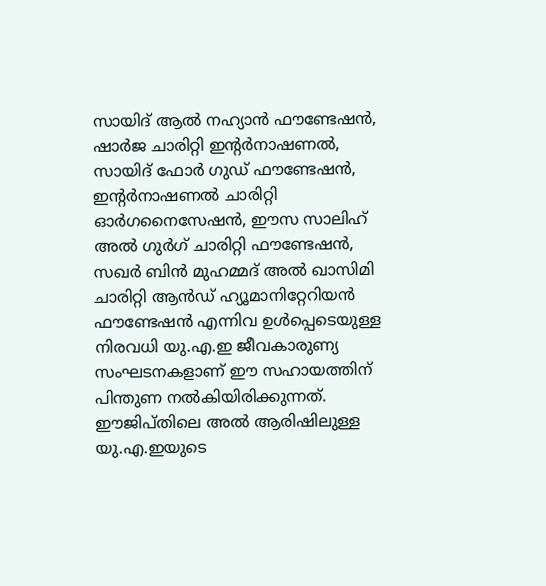സായിദ് ആൽ നഹ്യാൻ ഫൗണ്ടേഷൻ, ഷാർജ ചാരിറ്റി ഇന്റർനാഷണൽ, സായിദ് ഫോർ ഗുഡ് ഫൗണ്ടേഷൻ, ഇന്റർനാഷണൽ ചാരിറ്റി ഓർഗനൈസേഷൻ, ഈസ സാലിഹ് അൽ ഗുർഗ് ചാരിറ്റി ഫൗണ്ടേഷൻ, സഖർ ബിൻ മുഹമ്മദ് അൽ ഖാസിമി ചാരിറ്റി ആൻഡ് ഹ്യൂമാനിറ്റേറിയൻ ഫൗണ്ടേഷൻ എന്നിവ ഉൾപ്പെടെയുള്ള നിരവധി യു.എ.ഇ ജീവകാരുണ്യ സംഘടനകളാണ് ഈ സഹായത്തിന് പിന്തുണ നൽകിയിരിക്കുന്നത്. ഈജിപ്തിലെ അൽ ആരിഷിലുള്ള യു.എ.ഇയുടെ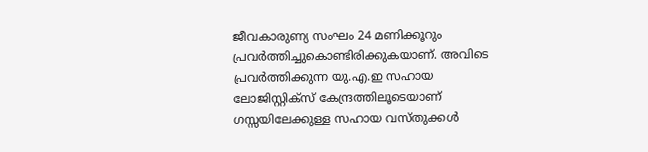ജീവകാരുണ്യ സംഘം 24 മണിക്കൂറും പ്രവർത്തിച്ചുകൊണ്ടിരിക്കുകയാണ്. അവിടെ പ്രവർത്തിക്കുന്ന യു.എ.ഇ സഹായ ലോജിസ്റ്റിക്സ് കേന്ദ്രത്തിലൂടെയാണ് ഗസ്സയിലേക്കുള്ള സഹായ വസ്തുക്കൾ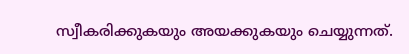സ്വീകരിക്കുകയും അയക്കുകയും ചെയ്യുന്നത്.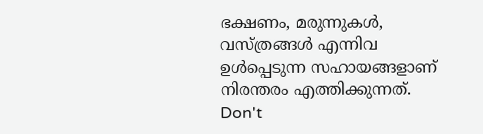ഭക്ഷണം, മരുന്നുകൾ, വസ്ത്രങ്ങൾ എന്നിവ ഉൾപ്പെടുന്ന സഹായങ്ങളാണ് നിരന്തരം എത്തിക്കുന്നത്.
Don't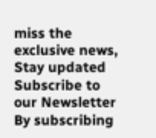miss the exclusive news, Stay updated
Subscribe to our Newsletter
By subscribing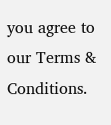you agree to our Terms & Conditions.